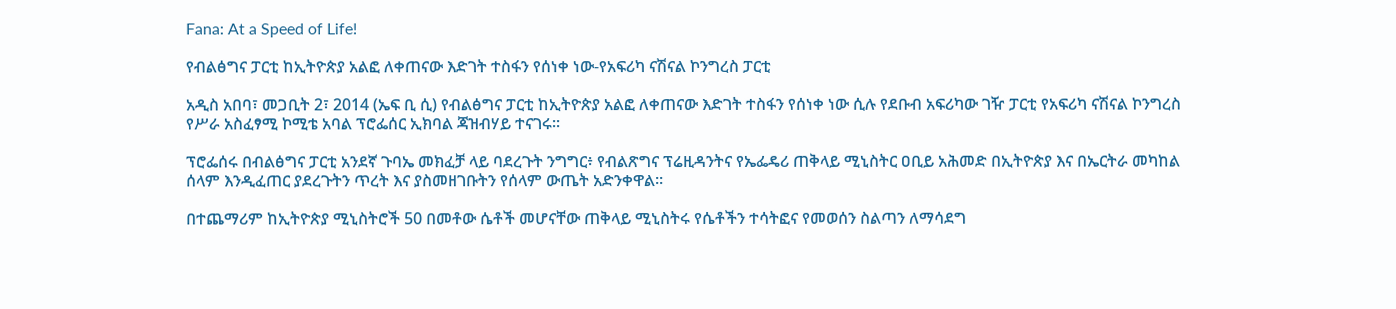Fana: At a Speed of Life!

የብልፅግና ፓርቲ ከኢትዮጵያ አልፎ ለቀጠናው እድገት ተስፋን የሰነቀ ነው-የአፍሪካ ናሽናል ኮንግረስ ፓርቲ

አዲስ አበባ፣ መጋቢት 2፣ 2014 (ኤፍ ቢ ሲ) የብልፅግና ፓርቲ ከኢትዮጵያ አልፎ ለቀጠናው እድገት ተስፋን የሰነቀ ነው ሲሉ የደቡብ አፍሪካው ገዥ ፓርቲ የአፍሪካ ናሽናል ኮንግረስ የሥራ አስፈፃሚ ኮሚቴ አባል ፕሮፌሰር ኢክባል ጃዝብሃይ ተናገሩ፡፡

ፕሮፌሰሩ በብልፅግና ፓርቲ አንደኛ ጉባኤ መክፈቻ ላይ ባደረጉት ንግግር፥ የብልጽግና ፕሬዚዳንትና የኤፌዴሪ ጠቅላይ ሚኒስትር ዐቢይ አሕመድ በኢትዮጵያ እና በኤርትራ መካከል ሰላም እንዲፈጠር ያደረጉትን ጥረት እና ያስመዘገቡትን የሰላም ውጤት አድንቀዋል፡፡

በተጨማሪም ከኢትዮጵያ ሚኒስትሮች 50 በመቶው ሴቶች መሆናቸው ጠቅላይ ሚኒስትሩ የሴቶችን ተሳትፎና የመወሰን ስልጣን ለማሳደግ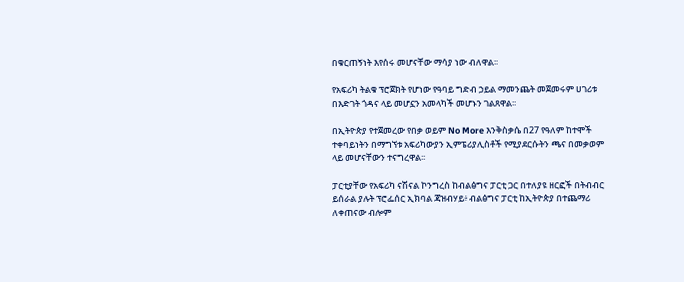በቁርጠኝነት እየሰሩ መሆናቸው ማሳያ ነው ብለዋል፡፡

የአፍሪካ ትልቁ ፕሮጀክት የሆነው የዓባይ ግድብ ኃይል ማመንጨት መጀመሩም ሀገሪቱ በእድገት ጎዳና ላይ መሆኗን አመላካች መሆኑን ገልጸዋል፡፡

በኢትዮጵያ የተጀመረው የበቃ ወይም No More እንቅስቃሴ በ27 የዓለም ከተሞች ተቀባይነትን በማግኘቱ አፍሪካውያን ኢምፔሪያሊስቶች የሚያደርሱትን ጫና በመቃወም ላይ መሆናቸውን ተናግረዋል፡፡

ፓርቲያቸው የአፍሪካ ናሽናል ኮንግረስ ከብልፅግና ፓርቲ ጋር በተለያዩ ዘርፎች በትብብር ይሰራል ያሉት ፕሮፌሰር ኢክባል ጃዝብሃይ፥ ብልፅግና ፓርቲ ከኢትዮጵያ በተጨማሪ ለቀጠናው ብሎም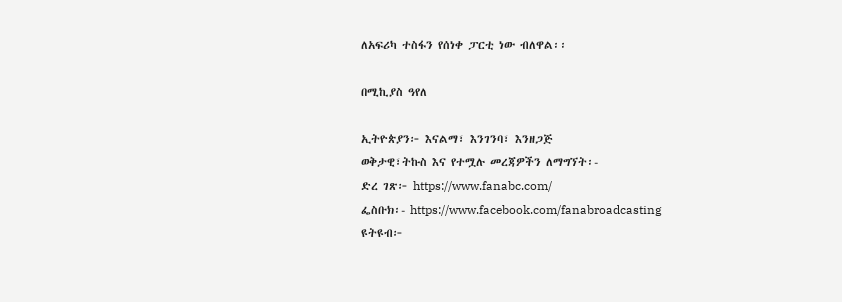ለአፍሪካ ተስፋን የሰነቀ ፓርቲ ነው ብለዋል፡፡

በሚኪያስ ዓየለ

ኢትዮጵያን፦ እናልማ፣ እንገንባ፣ እንዘጋጅ
ወቅታዊ፣ትኩስ እና የተሟሉ መረጃዎችን ለማግኘት፡-
ድረ ገጽ፦ https://www.fanabc.com/
ፌስቡክ፡- https://www.facebook.com/fanabroadcasting
ዩትዩብ፦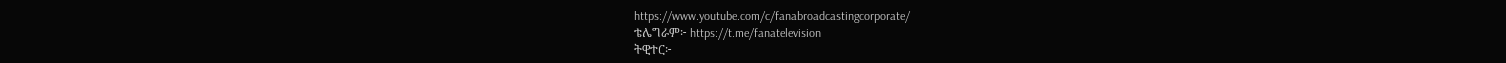https://www.youtube.com/c/fanabroadcastingcorporate/
ቴሌግራም፦ https://t.me/fanatelevision
ትዊተር፦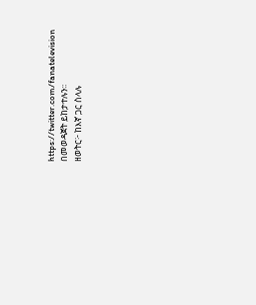https://twitter.com/fanatelevision በመወዳጀት ይከታተሉን፡፡
ዘወትር፦ ከእኛ ጋር ስላሉ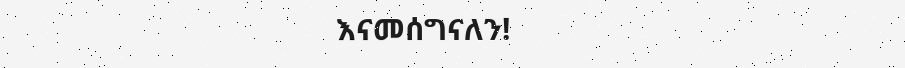እናመሰግናለን!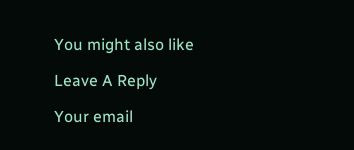You might also like

Leave A Reply

Your email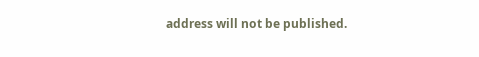address will not be published.